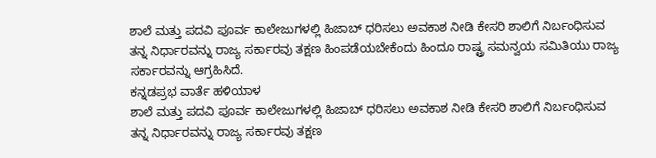ಶಾಲೆ ಮತ್ತು ಪದವಿ ಪೂರ್ವ ಕಾಲೇಜುಗಳಲ್ಲಿ ಹಿಜಾಬ್ ಧರಿಸಲು ಅವಕಾಶ ನೀಡಿ ಕೇಸರಿ ಶಾಲಿಗೆ ನಿರ್ಬಂಧಿಸುವ ತನ್ನ ನಿರ್ಧಾರವನ್ನು ರಾಜ್ಯ ಸರ್ಕಾರವು ತಕ್ಷಣ ಹಿಂಪಡೆಯಬೇಕೆಂದು ಹಿಂದೂ ರಾಷ್ಟ್ರ ಸಮನ್ವಯ ಸಮಿತಿಯು ರಾಜ್ಯ ಸರ್ಕಾರವನ್ನು ಆಗ್ರಹಿಸಿದೆ.
ಕನ್ನಡಪ್ರಭ ವಾರ್ತೆ ಹಳಿಯಾಳ
ಶಾಲೆ ಮತ್ತು ಪದವಿ ಪೂರ್ವ ಕಾಲೇಜುಗಳಲ್ಲಿ ಹಿಜಾಬ್ ಧರಿಸಲು ಅವಕಾಶ ನೀಡಿ ಕೇಸರಿ ಶಾಲಿಗೆ ನಿರ್ಬಂಧಿಸುವ ತನ್ನ ನಿರ್ಧಾರವನ್ನು ರಾಜ್ಯ ಸರ್ಕಾರವು ತಕ್ಷಣ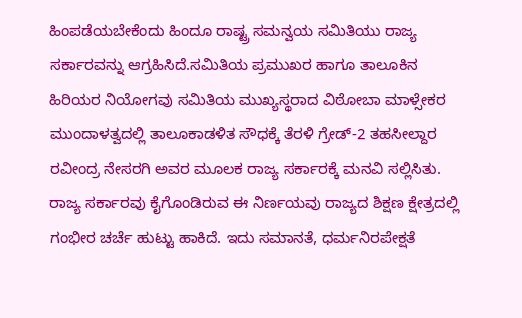ಹಿಂಪಡೆಯಬೇಕೆಂದು ಹಿಂದೂ ರಾಷ್ಟ್ರ ಸಮನ್ವಯ ಸಮಿತಿಯು ರಾಜ್ಯ ಸರ್ಕಾರವನ್ನು ಆಗ್ರಹಿಸಿದೆ.ಸಮಿತಿಯ ಪ್ರಮುಖರ ಹಾಗೂ ತಾಲೂಕಿನ ಹಿರಿಯರ ನಿಯೋಗವು ಸಮಿತಿಯ ಮುಖ್ಯಸ್ಥರಾದ ವಿಠೋಬಾ ಮಾಳ್ಸೇಕರ ಮುಂದಾಳತ್ವದಲ್ಲಿ ತಾಲೂಕಾಡಳಿತ ಸೌಧಕ್ಕೆ ತೆರಳಿ ಗ್ರೇಡ್-2 ತಹಸೀಲ್ದಾರ ರವೀಂದ್ರ ನೇಸರಗಿ ಅವರ ಮೂಲಕ ರಾಜ್ಯ ಸರ್ಕಾರಕ್ಕೆ ಮನವಿ ಸಲ್ಲಿಸಿತು.
ರಾಜ್ಯ ಸರ್ಕಾರವು ಕೈಗೊಂಡಿರುವ ಈ ನಿರ್ಣಯವು ರಾಜ್ಯದ ಶಿಕ್ಷಣ ಕ್ಷೇತ್ರದಲ್ಲಿ ಗಂಭೀರ ಚರ್ಚೆ ಹುಟ್ಟು ಹಾಕಿದೆ. ಇದು ಸಮಾನತೆ, ಧರ್ಮನಿರಪೇಕ್ಷತೆ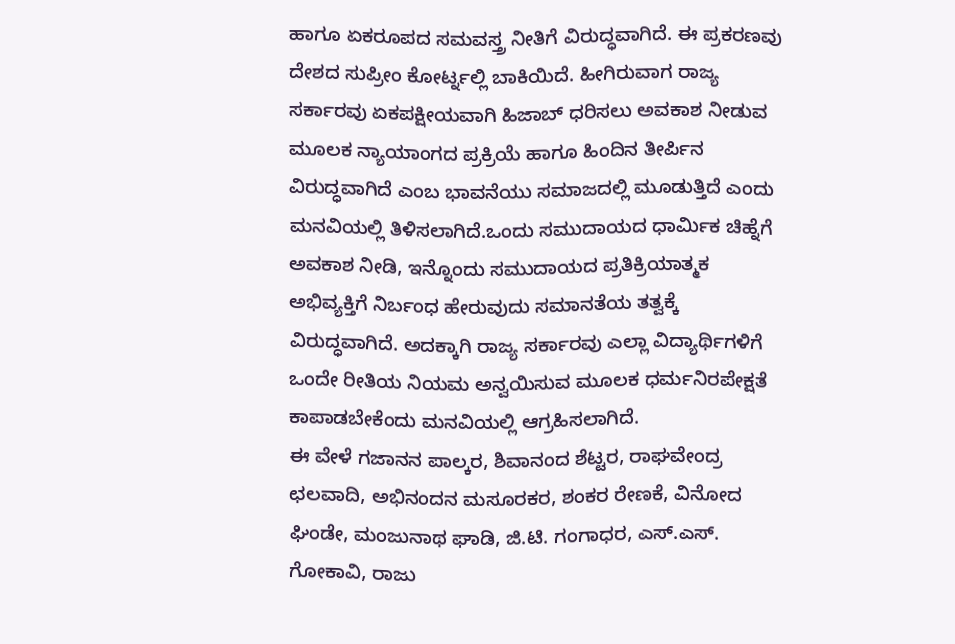ಹಾಗೂ ಏಕರೂಪದ ಸಮವಸ್ತ್ರ ನೀತಿಗೆ ವಿರುದ್ಧವಾಗಿದೆ. ಈ ಪ್ರಕರಣವು ದೇಶದ ಸುಪ್ರೀಂ ಕೋರ್ಟ್ನಲ್ಲಿ ಬಾಕಿಯಿದೆ. ಹೀಗಿರುವಾಗ ರಾಜ್ಯ ಸರ್ಕಾರವು ಏಕಪಕ್ಷೀಯವಾಗಿ ಹಿಜಾಬ್ ಧರಿಸಲು ಅವಕಾಶ ನೀಡುವ ಮೂಲಕ ನ್ಯಾಯಾಂಗದ ಪ್ರಕ್ರಿಯೆ ಹಾಗೂ ಹಿಂದಿನ ತೀರ್ಪಿನ ವಿರುದ್ಧವಾಗಿದೆ ಎಂಬ ಭಾವನೆಯು ಸಮಾಜದಲ್ಲಿ ಮೂಡುತ್ತಿದೆ ಎಂದು ಮನವಿಯಲ್ಲಿ ತಿಳಿಸಲಾಗಿದೆ.ಒಂದು ಸಮುದಾಯದ ಧಾರ್ಮಿಕ ಚಿಹ್ನೆಗೆ ಅವಕಾಶ ನೀಡಿ, ಇನ್ನೊಂದು ಸಮುದಾಯದ ಪ್ರತಿಕ್ರಿಯಾತ್ಮಕ ಅಭಿವ್ಯಕ್ತಿಗೆ ನಿರ್ಬಂಧ ಹೇರುವುದು ಸಮಾನತೆಯ ತತ್ವಕ್ಕೆ ವಿರುದ್ಧವಾಗಿದೆ. ಅದಕ್ಕಾಗಿ ರಾಜ್ಯ ಸರ್ಕಾರವು ಎಲ್ಲಾ ವಿದ್ಯಾರ್ಥಿಗಳಿಗೆ ಒಂದೇ ರೀತಿಯ ನಿಯಮ ಅನ್ವಯಿಸುವ ಮೂಲಕ ಧರ್ಮನಿರಪೇಕ್ಷತೆ ಕಾಪಾಡಬೇಕೆಂದು ಮನವಿಯಲ್ಲಿ ಆಗ್ರಹಿಸಲಾಗಿದೆ.
ಈ ವೇಳೆ ಗಜಾನನ ಪಾಲ್ಕರ, ಶಿವಾನಂದ ಶೆಟ್ಟರ, ರಾಘವೇಂದ್ರ ಛಲವಾದಿ, ಅಭಿನಂದನ ಮಸೂರಕರ, ಶಂಕರ ರೇಣಕೆ, ವಿನೋದ ಘಿಂಡೇ, ಮಂಜುನಾಥ ಘಾಡಿ, ಜಿ.ಟಿ. ಗಂಗಾಧರ, ಎಸ್.ಎಸ್. ಗೋಕಾವಿ, ರಾಜು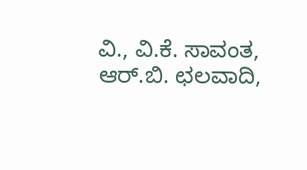ವಿ., ವಿ.ಕೆ. ಸಾವಂತ, ಆರ್.ಬಿ. ಛಲವಾದಿ,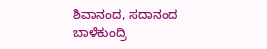ಶಿವಾನಂದ, ಸದಾನಂದ ಬಾಳೆಕುಂದ್ರಿ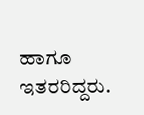ಹಾಗೂ ಇತರರಿದ್ದರು.